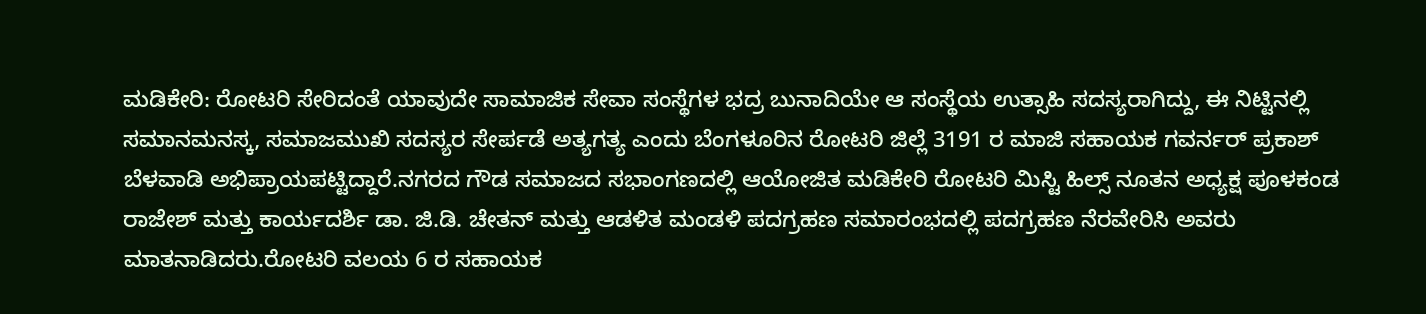ಮಡಿಕೇರಿ: ರೋಟರಿ ಸೇರಿದಂತೆ ಯಾವುದೇ ಸಾಮಾಜಿಕ ಸೇವಾ ಸಂಸ್ಥೆಗಳ ಭದ್ರ ಬುನಾದಿಯೇ ಆ ಸಂಸ್ಥೆಯ ಉತ್ಸಾಹಿ ಸದಸ್ಯರಾಗಿದ್ದು, ಈ ನಿಟ್ಟಿನಲ್ಲಿ ಸಮಾನಮನಸ್ಕ, ಸಮಾಜಮುಖಿ ಸದಸ್ಯರ ಸೇರ್ಪಡೆ ಅತ್ಯಗತ್ಯ ಎಂದು ಬೆಂಗಳೂರಿನ ರೋಟರಿ ಜಿಲ್ಲೆ 3191 ರ ಮಾಜಿ ಸಹಾಯಕ ಗವರ್ನರ್ ಪ್ರಕಾಶ್ ಬೆಳವಾಡಿ ಅಭಿಪ್ರಾಯಪಟ್ಟಿದ್ದಾರೆ.ನಗರದ ಗೌಡ ಸಮಾಜದ ಸಭಾಂಗಣದಲ್ಲಿ ಆಯೋಜಿತ ಮಡಿಕೇರಿ ರೋಟರಿ ಮಿಸ್ಟಿ ಹಿಲ್ಸ್ ನೂತನ ಅಧ್ಯಕ್ಷ ಪೂಳಕಂಡ ರಾಜೇಶ್ ಮತ್ತು ಕಾರ್ಯದರ್ಶಿ ಡಾ. ಜಿ.ಡಿ. ಚೇತನ್ ಮತ್ತು ಆಡಳಿತ ಮಂಡಳಿ ಪದಗ್ರಹಣ ಸಮಾರಂಭದಲ್ಲಿ ಪದಗ್ರಹಣ ನೆರವೇರಿಸಿ ಅವರು ಮಾತನಾಡಿದರು.ರೋಟರಿ ವಲಯ 6 ರ ಸಹಾಯಕ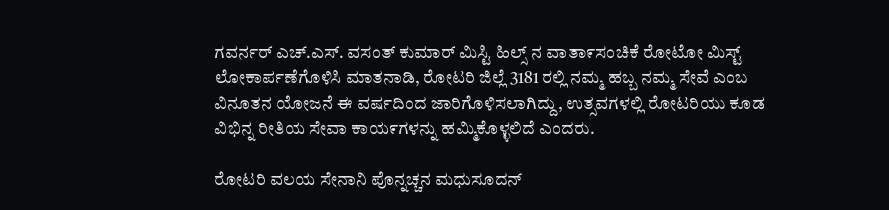ಗವರ್ನರ್ ಎಚ್.ಎಸ್. ವಸಂತ್ ಕುಮಾರ್ ಮಿಸ್ಟಿ ಹಿಲ್ಸ್ ನ ವಾತಾ೯ಸಂಚಿಕೆ ರೋಟೋ ಮಿಸ್ಟ್ ಲೋಕಾರ್ಪಣೆಗೊಳಿಸಿ ಮಾತನಾಡಿ, ರೋಟರಿ ಜಿಲ್ಲೆ 3181 ರಲ್ಲಿ ನಮ್ಮ ಹಬ್ಬ ನಮ್ಮ ಸೇವೆ ಎಂಬ ವಿನೂತನ ಯೋಜನೆ ಈ ವರ್ಷದಿಂದ ಜಾರಿಗೊಳಿಸಲಾಗಿದ್ದು, ಉತ್ಸವಗಳಲ್ಲಿ ರೋಟರಿಯು ಕೂಡ ವಿಭಿನ್ನ ರೀತಿಯ ಸೇವಾ ಕಾಯ೯ಗಳನ್ನು ಹಮ್ಮಿಕೊಳ್ಳಲಿದೆ ಎಂದರು.

ರೋಟರಿ ವಲಯ ಸೇನಾನಿ ಪೊನ್ನಚ್ಚನ ಮಧುಸೂದನ್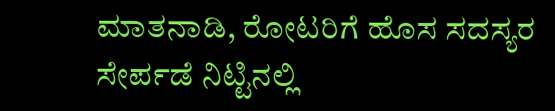ಮಾತನಾಡಿ, ರೋಟರಿಗೆ ಹೊಸ ಸದಸ್ಯರ ಸೇರ್ಪಡೆ ನಿಟ್ಟಿನಲ್ಲಿ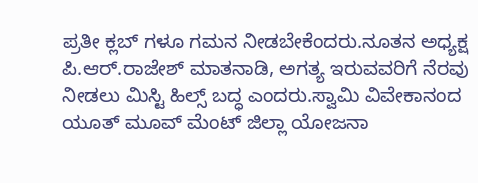ಪ್ರತೀ ಕ್ಲಬ್ ಗಳೂ ಗಮನ ನೀಡಬೇಕೆಂದರು.ನೂತನ ಅಧ್ಯಕ್ಷ ಪಿ.ಆರ್.ರಾಜೇಶ್ ಮಾತನಾಡಿ, ಅಗತ್ಯ ಇರುವವರಿಗೆ ನೆರವು ನೀಡಲು ಮಿಸ್ಟಿ ಹಿಲ್ಸ್ ಬದ್ಧ ಎಂದರು.ಸ್ವಾಮಿ ವಿವೇಕಾನಂದ ಯೂತ್ ಮೂವ್ ಮೆಂಟ್ ಜಿಲ್ಲಾ ಯೋಜನಾ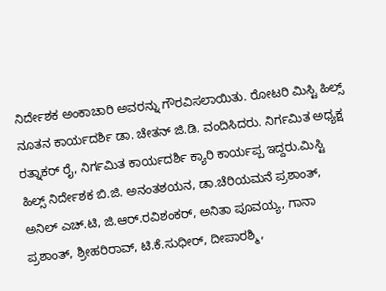ನಿರ್ದೇಶಕ ಅಂಕಾಚಾರಿ ಅವರನ್ನು ಗೌರವಿಸಲಾಯಿತು. ರೋಟರಿ ಮಿಸ್ಟಿ ಹಿಲ್ಸ್ ನೂತನ ಕಾರ್ಯದರ್ಶಿ ಡಾ. ಚೇತನ್ ಜಿ.ಡಿ. ವಂದಿಸಿದರು. ನಿರ್ಗಮಿತ ಅಧ್ಯಕ್ಷ ರತ್ನಾಕರ್ ರೈ, ನಿರ್ಗಮಿತ ಕಾರ್ಯದರ್ಶಿ ಕ್ಯಾರಿ ಕಾರ್ಯಪ್ಪ ಇದ್ದರು.ಮಿಸ್ಟಿ ಹಿಲ್ಸ್ ನಿರ್ದೇಶಕ ಬಿ.ಜಿ. ಅನಂತಶಯನ, ಡಾ.ಚೆರಿಯಮನೆ ಪ್ರಶಾಂತ್, ಅನಿಲ್ ಎಚ್.ಟಿ, ಜಿ.ಆರ್.ರವಿಶಂಕರ್, ಅನಿತಾ ಪೂವಯ್ಯ, ಗಾನಾ ಪ್ರಶಾಂತ್, ಶ್ರೀಹರಿರಾವ್, ಟಿ.ಕೆ.ಸುಧೀರ್, ದೀಪಾರಶ್ಮಿ,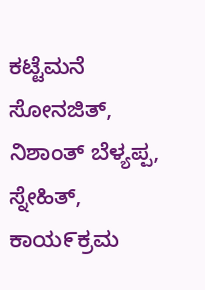ಕಟ್ಟೆಮನೆ ಸೋನಜಿತ್, ನಿಶಾಂತ್ ಬೆಳ್ಯಪ್ಪ, ಸ್ನೇಹಿತ್, ಕಾಯ೯ಕ್ರಮ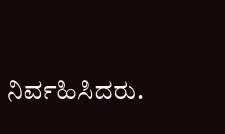ನಿರ್ವಹಿಸಿದರು.